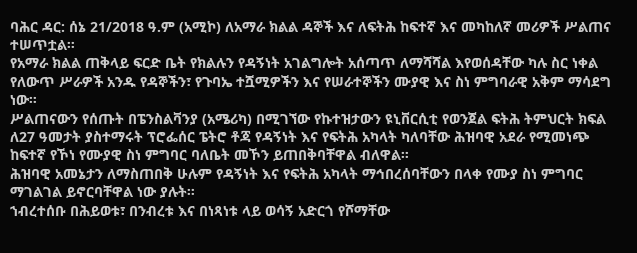ባሕር ዳር: ሰኔ 21/2018 ዓ.ም (አሚኮ) ለአማራ ክልል ዳኞች እና ለፍትሕ ከፍተኛ እና መካከለኛ መሪዎች ሥልጠና ተሠጥቷል።
የአማራ ክልል ጠቅላይ ፍርድ ቤት የክልሉን የዳኝነት አገልግሎት አሰጣጥ ለማሻሻል እየወሰዳቸው ካሉ ስር ነቀል የለውጥ ሥራዎች አንዱ የዳኞችን፣ የጉባኤ ተሿሚዎችን እና የሠራተኞችን ሙያዊ እና ስነ ምግባራዊ አቅም ማሳደግ ነው።
ሥልጠናውን የሰጡት በፔንስልቫንያ (አሜሪካ) በሚገኘው የኩተዝታውን ዩኒቨርሲቲ የወንጀል ፍትሕ ትምህርት ክፍል ለ27 ዓመታት ያስተማሩት ፕሮፌሰር ፔትሮ ቶጃ የዳኝነት እና የፍትሕ አካላት ካለባቸው ሕዝባዊ አደራ የሚመነጭ ከፍተኛ የኾነ የሙያዊ ስነ ምግባር ባለቤት መኾን ይጠበቅባቸዋል ብለዋል።
ሕዝባዊ አመኔታን ለማስጠበቅ ሁሉም የዳኝነት እና የፍትሕ አካላት ማኅበረሰባቸውን በላቀ የሙያ ስነ ምግባር ማገልገል ይኖርባቸዋል ነው ያሉት።
ኀብረተሰቡ በሕይወቱ፣ በንብረቱ እና በነጻነቱ ላይ ወሳኝ አድርጎ የሾማቸው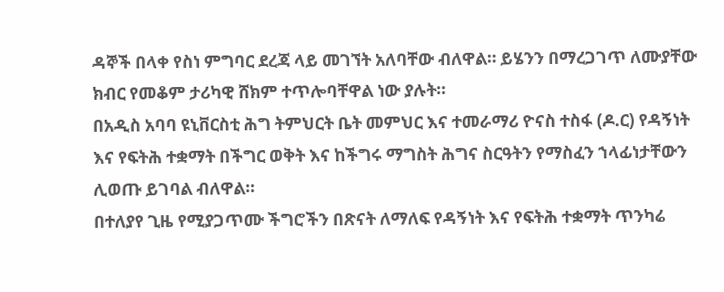ዳኞች በላቀ የስነ ምግባር ደረጃ ላይ መገኘት አለባቸው ብለዋል። ይሄንን በማረጋገጥ ለሙያቸው ክብር የመቆም ታሪካዊ ሸክም ተጥሎባቸዋል ነው ያሉት።
በአዲስ አባባ ዩኒቨርስቲ ሕግ ትምህርት ቤት መምህር እና ተመራማሪ ዮናስ ተስፋ (ዶ.ር) የዳኝነት እና የፍትሕ ተቋማት በችግር ወቅት እና ከችግሩ ማግስት ሕግና ስርዓትን የማስፈን ኀላፊነታቸውን ሊወጡ ይገባል ብለዋል።
በተለያየ ጊዜ የሚያጋጥሙ ችግሮችን በጽናት ለማለፍ የዳኝነት እና የፍትሕ ተቋማት ጥንካሬ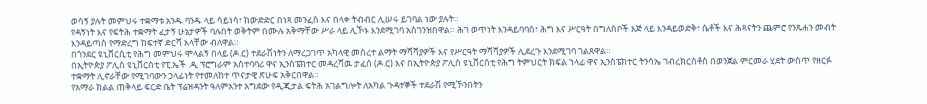ወሳኝ ያሉት መምህሩ ተቋማቱ አንዱ ባንዱ ላይ ሳይነሳ፣ ከውድድር በነጻ መንፈስ እና በላቀ ትብብር ሊሠሩ ይገባል ነው ያሉት።
የዳኝነት እና የፍትሕ ተቋማት ፈታኝ ሁኔታዎች ባሉበት ወቅትም በሙሉ አቅማቸው ሥራ ላይ ሊኾኑ እንደሚገባ አስገንዝበዋል። ሕገ ወጥነት እንዳይባባስ፣ ሕግ እና ሥርዓት በግለሰቦች እጅ ላይ እንዳይወድቅ፣ ሴቶች እና ሕጻናትን ጨምሮ የንጹሐን መብት እንዳይጣስ የማድረግ ከፍተኛ ድርሻ አላቸው ብለዋል።
በጎንደር ዩኒቨርሲቲ የሕግ መምህሩ ሞላልኝ በላይ (ዶ.ር) ተደራሽነትን ለማረጋገጥ አካላዊ መሰረተ ልማት ማሻሻያዎች እና የሥርዓት ማሻሻያዎች ሊደረጉ እንደሚገባ ገልጸዋል።
በኢትዮጵያ ፖሊስ ዩኒቨርሰቲ የፒ.ኤች .ዲ ፕሮግራም አስተባባሪ ዋና ኢንስፔክተር መዳረሻዉ ታፈሰ (ዶ.ር) እና በኢትዮጵያ ፖሊስ ዩኒቨርሰቲ የሕግ ትምህርት ክፍል ኀላፊ ዋና ኢንስፔክተር ትንሳኤ ገብረክርስቶስ በወንጀል ምርመራ ሂደት ውስጥ የዘርፉ ተቋማት ሊኖራቸው የሚገባውን ኃላፊነት የተመለከተ ጥናታዊ ጽሁፍ አቅርበዋል።
የአማራ ክልል ጠቅላይ ፍርድ ቤት ፕሬዝዳንት ዓለምአንተ አግደው የዲጂታል ፍትሕ አገልግሎት ለአካል ጉዳተኞች ተደራሽ የሚኾንበትን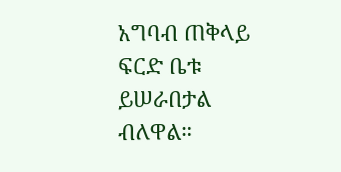አግባብ ጠቅላይ ፍርድ ቤቱ ይሠራበታል ብለዋል።